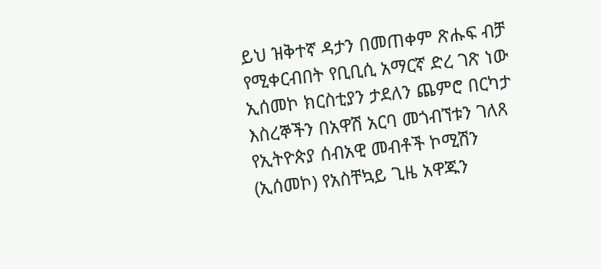ይህ ዝቅተኛ ዳታን በመጠቀም ጽሑፍ ብቻ የሚቀርብበት የቢቢሲ አማርኛ ድረ ገጽ ነው
ኢሰመኮ ክርስቲያን ታደለን ጨምሮ በርካታ እስረኞችን በአዋሽ አርባ መጎብኘቱን ገለጸ
የኢትዮጵያ ሰብአዊ መብቶች ኮሚሽን (ኢሰመኮ) የአስቸኳይ ጊዜ አዋጁን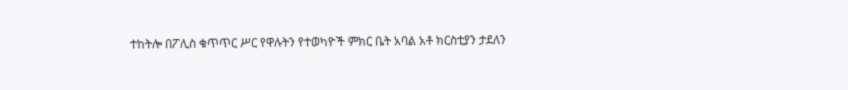ተከትሎ በፖሊስ ቁጥጥር ሥር የዋሉትን የተወካዮች ምክር ቤት አባል አቶ ክርስቲያን ታደለን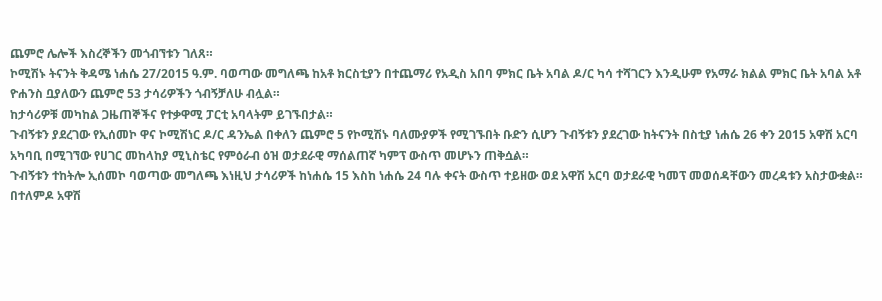ጨምሮ ሌሎች እስረኞችን መጎብኘቱን ገለጸ።
ኮሚሽኑ ትናንት ቅዳሜ ነሐሴ 27/2015 ዓ.ም. ባወጣው መግለጫ ከአቶ ክርስቲያን በተጨማሪ የአዲስ አበባ ምክር ቤት አባል ዶ/ር ካሳ ተሻገርን እንዲሁም የአማራ ክልል ምክር ቤት አባል አቶ ዮሐንስ ቧያለውን ጨምሮ 53 ታሳሪዎችን ጎብኝቻለሁ ብሏል።
ከታሳሪዎቹ መካከል ጋዜጠኞችና የተቃዋሚ ፓርቲ አባላትም ይገኙበታል።
ጉብኝቱን ያደረገው የኢሰመኮ ዋና ኮሚሽነር ዶ/ር ዳንኤል በቀለን ጨምሮ 5 የኮሚሽኑ ባለሙያዎች የሚገኙበት ቡድን ሲሆን ጉብኝቱን ያደረገው ከትናንት በስቲያ ነሐሴ 26 ቀን 2015 አዋሽ አርባ አካባቢ በሚገኘው የሀገር መከላከያ ሚኒስቴር የምዕራብ ዕዝ ወታደራዊ ማሰልጠኛ ካምፕ ውስጥ መሆኑን ጠቅሷል።
ጉብኝቱን ተከትሎ ኢሰመኮ ባወጣው መግለጫ እነዚህ ታሳሪዎች ከነሐሴ 15 እስከ ነሐሴ 24 ባሉ ቀናት ውስጥ ተይዘው ወደ አዋሽ አርባ ወታደራዊ ካመፕ መወሰዳቸውን መረዳቱን አስታውቋል።
በተለምዶ አዋሽ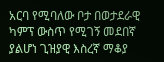አርባ የሚባለው ቦታ በወታደራዊ ካምፕ ውስጥ የሚገኝ መደበኛ ያልሆነ ጊዝያዊ እስረኛ ማቆያ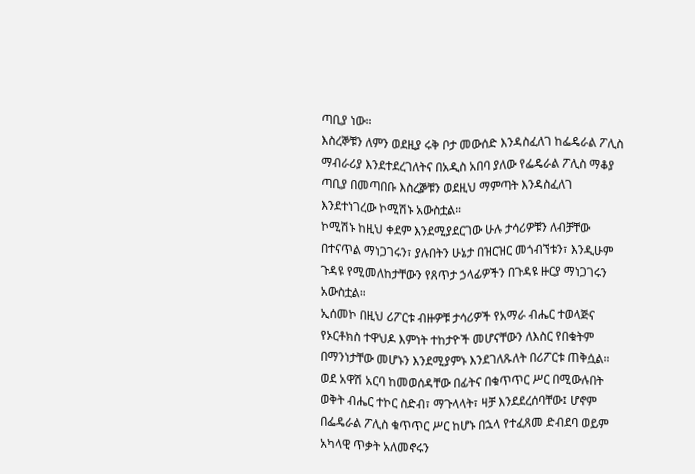ጣቢያ ነው።
እስረኞቹን ለምን ወደዚያ ሩቅ ቦታ መውሰድ እንዳስፈለገ ከፌዴራል ፖሊስ ማብራሪያ እንደተደረገለትና በአዲስ አበባ ያለው የፌዴራል ፖሊስ ማቆያ ጣቢያ በመጣበቡ እስረⶉቹን ወደዚህ ማምጣት እንዳስፈለገ እንደተነገረው ኮሚሽኑ አውስቷል።
ኮሚሽኑ ከዚህ ቀደም እንደሚያደርገው ሁሉ ታሳሪዎቹን ለብቻቸው በተናጥል ማነጋገሩን፣ ያሉበትን ሁኔታ በዝርዝር መጎብኘቱን፣ እንዲሁም ጉዳዩ የሚመለከታቸውን የጸጥታ ኃላፊዎችን በጉዳዩ ዙርያ ማነጋገሩን አውስቷል።
ኢሰመኮ በዚህ ሪፖርቱ ብዙዎቹ ታሳሪዎች የአማራ ብሔር ተወላጅና የኦርቶክስ ተዋህዶ እምነት ተከታዮች መሆናቸውን ለእስር የበቁትም በማንነታቸው መሆኑን እንደሚያምኑ እንደገለጹለት በሪፖርቱ ጠቅሷል።
ወደ አዋሽ አርባ ከመወሰዳቸው በፊትና በቁጥጥር ሥር በሚውሉበት ወቅት ብሔር ተኮር ስድብ፣ ማጉላላት፣ ዛቻ እንደደረሰባቸው፤ ሆኖም በፌዴራል ፖሊስ ቁጥጥር ሥር ከሆኑ በኋላ የተፈጸመ ድብደባ ወይም አካላዊ ጥቃት አለመኖሩን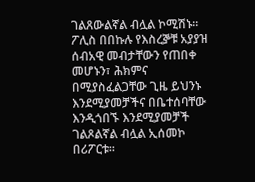ገልጸውልኛል ብሏል ኮሚሽኑ።
ፖሊስ በበኩሉ የእስረⶉቹ አያያዝ ሰብአዊ መብታቸውን የጠበቀ መሆኑን፣ ሕክምና በሚያስፈልጋቸው ጊዜ ይህንኑ እንደሚያመቻችና በቤተሰባቸው እንዲጎበኙ እንደሚያመቻች ገልጾልኛል ብሏል ኢሰመኮ በሪፖርቱ።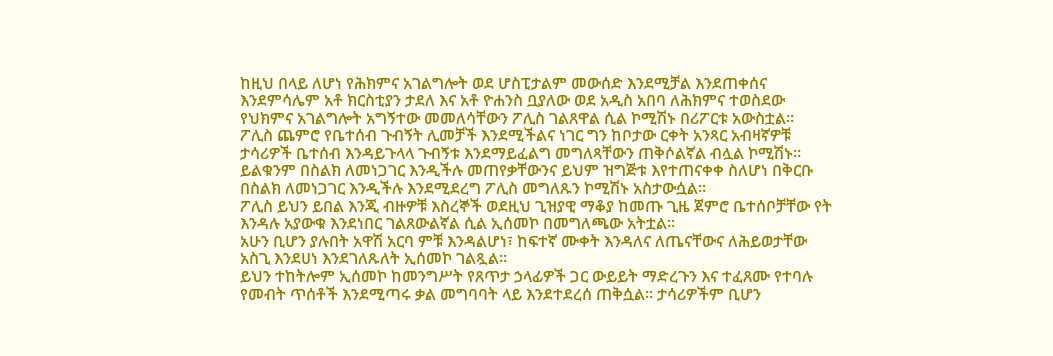ከዚህ በላይ ለሆነ የሕክምና አገልግሎት ወደ ሆስፒታልም መውሰድ እንደሚቻል እንደጠቀሰና እንደምሳሌም አቶ ክርስቲያን ታደለ እና አቶ ዮሐንስ ቧያለው ወደ አዲስ አበባ ለሕክምና ተወስደው የህክምና አገልግሎት አግኝተው መመለሳቸውን ፖሊስ ገልጸዋል ሲል ኮሚሽኑ በሪፖርቱ አውስቷል።
ፖሊስ ጨምሮ የቤተሰብ ጉብኝት ሊመቻች እንደሚችልና ነገር ግን ከቦታው ርቀት አንጻር አብዛኛዎቹ ታሳሪዎች ቤተሰብ እንዳይጉላላ ጉብኝቱ እንደማይፈልግ መግለጻቸውን ጠቅሶልኛል ብሏል ኮሚሽኑ።
ይልቁንም በስልክ ለመነጋገር እንዲችሉ መጠየቃቸውንና ይህም ዝግጅቱ እየተጠናቀቀ ስለሆነ በቅርቡ በስልክ ለመነጋገር እንዲችሉ እንደሚደረግ ፖሊስ መግለጹን ኮሚሽኑ አስታውሷል።
ፖሊስ ይህን ይበል እንጂ ብዙዎቹ እስረኞች ወደዚህ ጊዝያዊ ማቆያ ከመጡ ጊዜ ጀምሮ ቤተሰቦቻቸው የት እንዳሉ አያውቁ እንደነበር ገልጸውልኛል ሲል ኢሰመኮ በመግለጫው አትቷል።
አሁን ቢሆን ያሉበት አዋሽ አርባ ምቹ እንዳልሆነ፣ ከፍተኛ ሙቀት እንዳለና ለጤናቸውና ለሕይወታቸው አስጊ እንደሀነ እንደገለጹለት ኢሰመኮ ገልጿል።
ይህን ተከትሎም ኢሰመኮ ከመንግሥት የጸጥታ ኃላፊዎች ጋር ውይይት ማድረጉን እና ተፈጸሙ የተባሉ የመብት ጥሰቶች እንደሚጣሩ ቃል መግባባት ላይ እንደተደረሰ ጠቅሷል። ታሳሪዎችም ቢሆን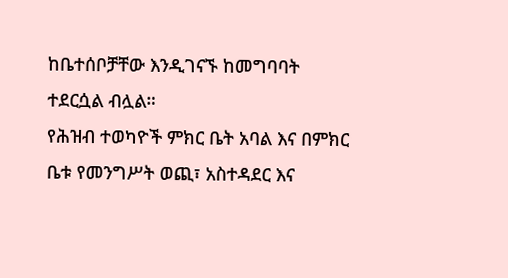ከቤተሰቦቻቸው እንዲገናኙ ከመግባባት ተደርሷል ብሏል።
የሕዝብ ተወካዮች ምክር ቤት አባል እና በምክር ቤቱ የመንግሥት ወጪ፣ አስተዳደር እና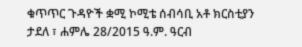ቁጥጥር ጉዳዮች ቋሚ ኮሚቴ ሰብሳቢ አቶ ክርስቲያን ታደለ ፣ ሐምሌ 28/2015 ዓ.ም. ዓርብ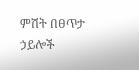ምሽት በፀጥታ ኃይሎች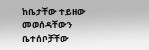ከቤታቸው ተይዘው መወሰዳቸውን ቤተሰቦቻቸው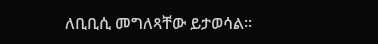ለቢቢሲ መግለጻቸው ይታወሳል።